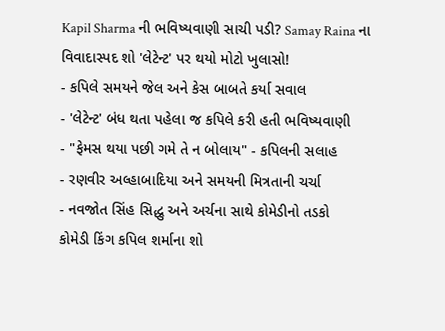Kapil Sharma ની ભવિષ્યવાણી સાચી પડી? Samay Raina ના વિવાદાસ્પદ શો 'લેટેન્ટ' પર થયો મોટો ખુલાસો!
- કપિલે સમયને જેલ અને કેસ બાબતે કર્યા સવાલ
- 'લેટેન્ટ' બંધ થતા પહેલા જ કપિલે કરી હતી ભવિષ્યવાણી
- "ફેમસ થયા પછી ગમે તે ન બોલાય" - કપિલની સલાહ
- રણવીર અલ્હાબાદિયા અને સમયની મિત્રતાની ચર્ચા
- નવજોત સિંહ સિદ્ધુ અને અર્ચના સાથે કોમેડીનો તડકો
કોમેડી કિંગ કપિલ શર્માના શો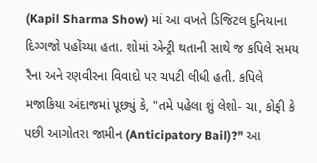(Kapil Sharma Show) માં આ વખતે ડિજિટલ દુનિયાના દિગ્ગજો પહોંચ્યા હતા. શોમાં એન્ટ્રી થતાની સાથે જ કપિલે સમય રૈના અને રણવીરના વિવાદો પર ચપટી લીધી હતી. કપિલે મજાકિયા અંદાજમાં પૂછ્યું કે, "તમે પહેલા શું લેશો- ચા, કોફી કે પછી આગોતરા જામીન (Anticipatory Bail)?" આ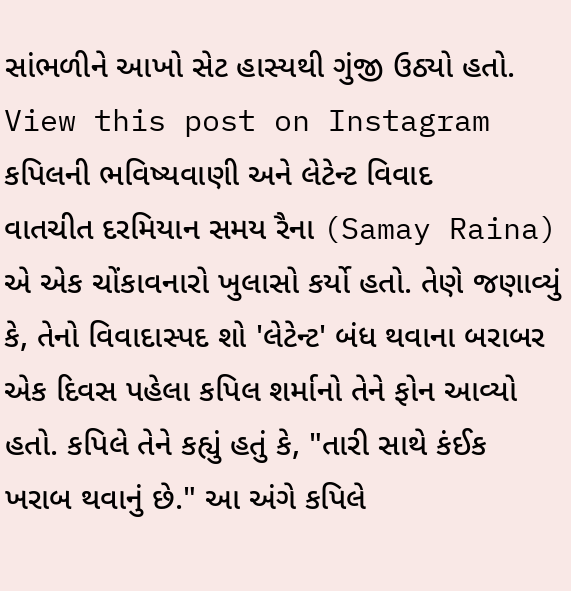સાંભળીને આખો સેટ હાસ્યથી ગુંજી ઉઠ્યો હતો.
View this post on Instagram
કપિલની ભવિષ્યવાણી અને લેટેન્ટ વિવાદ
વાતચીત દરમિયાન સમય રૈના (Samay Raina) એ એક ચોંકાવનારો ખુલાસો કર્યો હતો. તેણે જણાવ્યું કે, તેનો વિવાદાસ્પદ શો 'લેટેન્ટ' બંધ થવાના બરાબર એક દિવસ પહેલા કપિલ શર્માનો તેને ફોન આવ્યો હતો. કપિલે તેને કહ્યું હતું કે, "તારી સાથે કંઈક ખરાબ થવાનું છે." આ અંગે કપિલે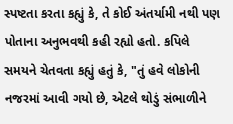સ્પષ્ટતા કરતા કહ્યું કે, તે કોઈ અંતર્યામી નથી પણ પોતાના અનુભવથી કહી રહ્યો હતો. કપિલે સમયને ચેતવતા કહ્યું હતું કે, "તું હવે લોકોની નજરમાં આવી ગયો છે, એટલે થોડું સંભાળીને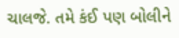ચાલજે. તમે કંઈ પણ બોલીને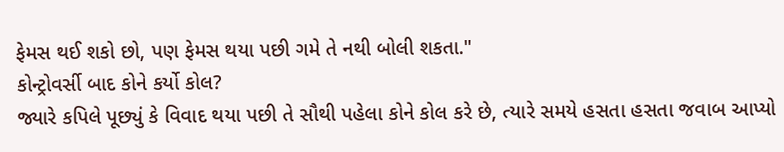ફેમસ થઈ શકો છો, પણ ફેમસ થયા પછી ગમે તે નથી બોલી શકતા."
કોન્ટ્રોવર્સી બાદ કોને કર્યો કોલ?
જ્યારે કપિલે પૂછ્યું કે વિવાદ થયા પછી તે સૌથી પહેલા કોને કોલ કરે છે, ત્યારે સમયે હસતા હસતા જવાબ આપ્યો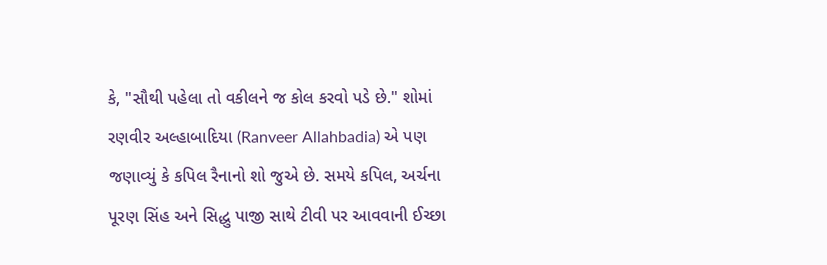કે, "સૌથી પહેલા તો વકીલને જ કોલ કરવો પડે છે." શોમાં રણવીર અલ્હાબાદિયા (Ranveer Allahbadia) એ પણ જણાવ્યું કે કપિલ રૈનાનો શો જુએ છે. સમયે કપિલ, અર્ચના પૂરણ સિંહ અને સિદ્ધુ પાજી સાથે ટીવી પર આવવાની ઈચ્છા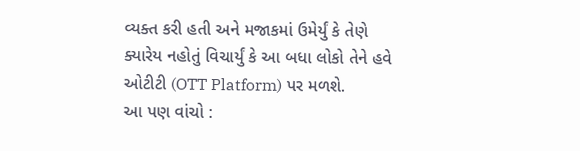વ્યક્ત કરી હતી અને મજાકમાં ઉમેર્યું કે તેણે ક્યારેય નહોતું વિચાર્યું કે આ બધા લોકો તેને હવે ઓટીટી (OTT Platform) પર મળશે.
આ પણ વાંચો :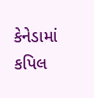કેનેડામાં કપિલ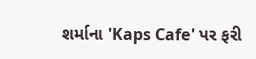શર્માના 'Kaps Cafe' પર ફરી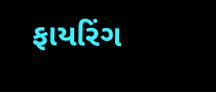ફાયરિંગ